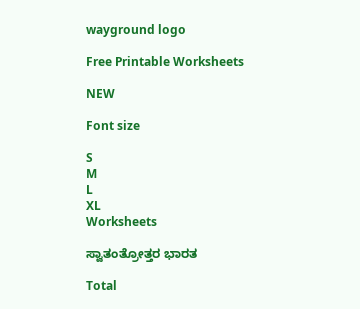wayground logo

Free Printable Worksheets

NEW

Font size

S
M
L
XL
Worksheets

ಸ್ವಾತಂತ್ರೋತ್ತರ ಭಾರತ

Total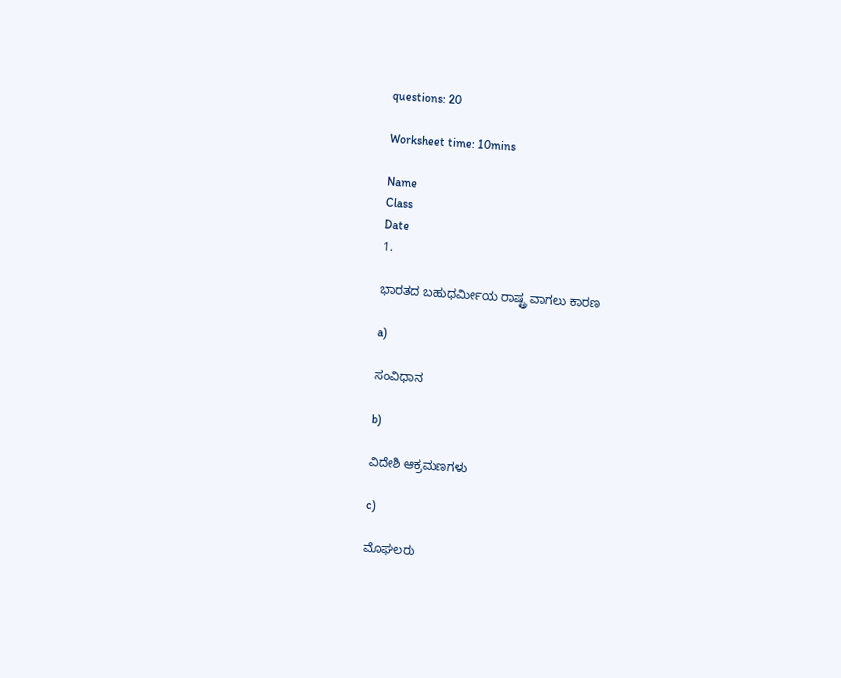questions: 20

Worksheet time: 10mins

Name
Class
Date
1.

ಭಾರತದ ಬಹುಧರ್ಮೀಯ ರಾಷ್ಟ್ರ ವಾಗಲು ಕಾರಣ

a)

ಸಂವಿಧಾನ

b)

ವಿದೇಶಿ ಆಕ್ರಮಣಗಳು

c)

ಮೊಘಲರು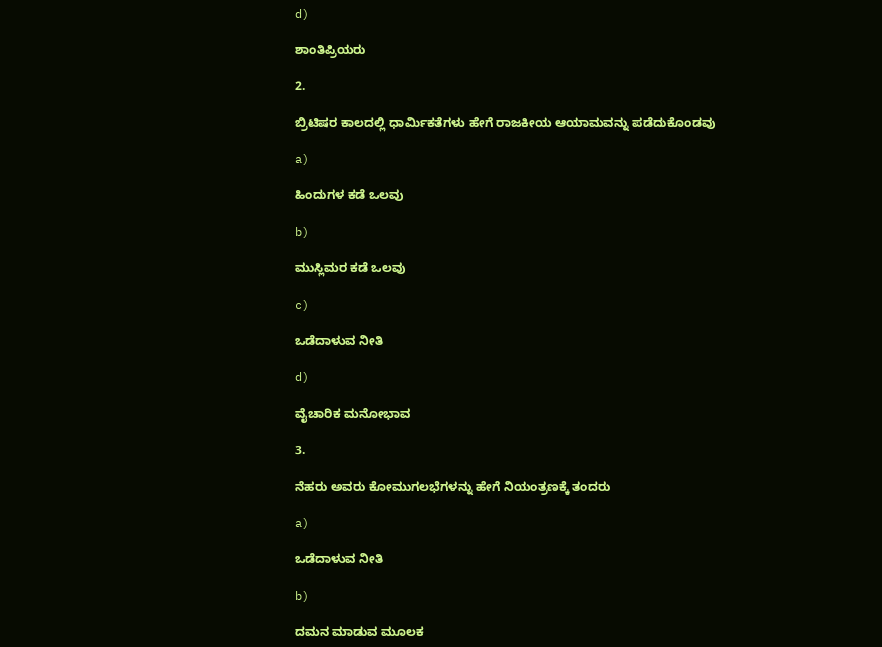d)

ಶಾಂತಿಪ್ರಿಯರು

2.

ಬ್ರಿಟಿಷರ ಕಾಲದಲ್ಲಿ ಧಾರ್ಮಿಕತೆಗಳು ಹೇಗೆ ರಾಜಕೀಯ ಆಯಾಮವನ್ನು ಪಡೆದುಕೊಂಡವು

a)

ಹಿಂದುಗಳ ಕಡೆ ಒಲವು

b)

ಮುಸ್ಲಿಮರ ಕಡೆ ಒಲವು

c)

ಒಡೆದಾಳುವ ನೀತಿ

d)

ವೈಚಾರಿಕ ಮನೋಭಾವ

3.

ನೆಹರು ಅವರು ಕೋಮುಗಲಭೆಗಳನ್ನು ಹೇಗೆ ನಿಯಂತ್ರಣಕ್ಕೆ ತಂದರು

a)

ಒಡೆದಾಳುವ ನೀತಿ

b)

ದಮನ ಮಾಡುವ ಮೂಲಕ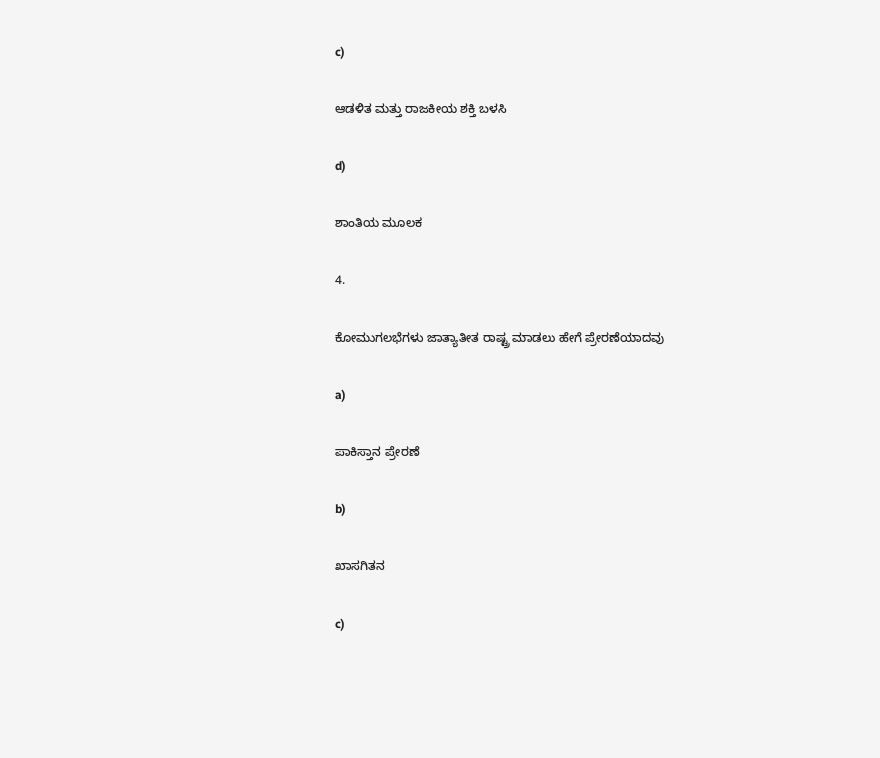c)

ಆಡಳಿತ ಮತ್ತು ರಾಜಕೀಯ ಶಕ್ತಿ ಬಳಸಿ

d)

ಶಾಂತಿಯ ಮೂಲಕ

4.

ಕೋಮುಗಲಭೆಗಳು ಜಾತ್ಯಾತೀತ ರಾಷ್ಟ್ರ ಮಾಡಲು ಹೇಗೆ ಪ್ರೇರಣೆಯಾದವು

a)

ಪಾಕಿಸ್ತಾನ ಪ್ರೇರಣೆ

b)

ಖಾಸಗಿತನ

c)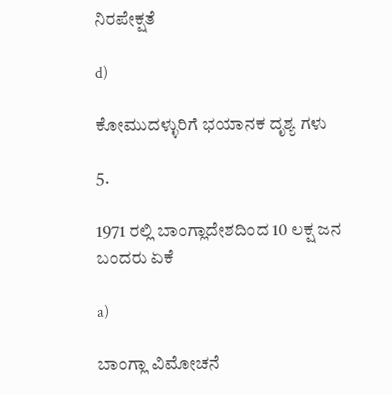ನಿರಪೇಕ್ಷತೆ

d)

ಕೋಮುದಳ್ಳುರಿಗೆ ಭಯಾನಕ ದೃಶ್ಯ ಗಳು

5.

1971 ರಲ್ಲಿ ಬಾಂಗ್ಲಾದೇಶದಿಂದ 10 ಲಕ್ಷ ಜನ ಬಂದರು ಏಕೆ

a)

ಬಾಂಗ್ಲಾ ವಿಮೋಚನೆ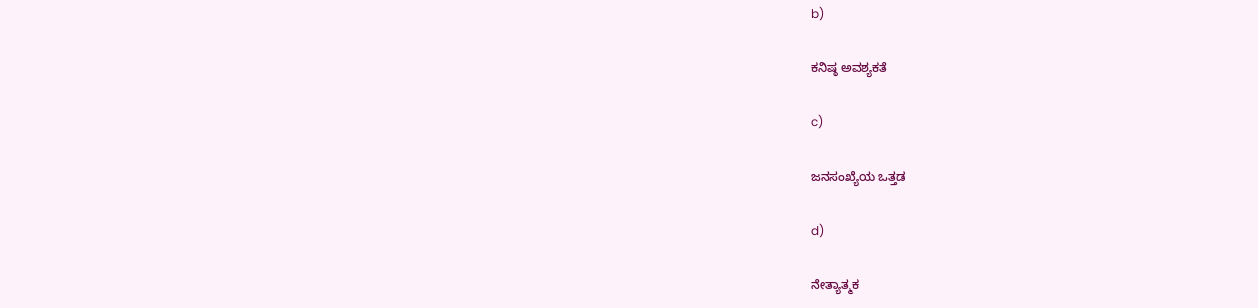b)

ಕನಿಷ್ಠ ಅವಶ್ಯಕತೆ

c)

ಜನಸಂಖ್ಯೆಯ ಒತ್ತಡ

d)

ನೇತ್ಯಾತ್ಮಕ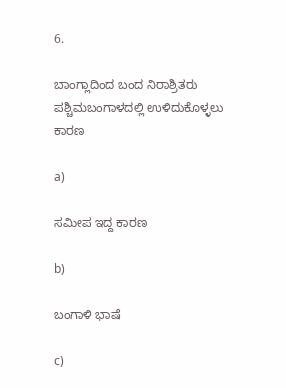6.

ಬಾಂಗ್ಲಾದಿಂದ ಬಂದ ನಿರಾಶ್ರಿತರು ಪಶ್ಚಿಮಬಂಗಾಳದಲ್ಲಿ ಉಳಿದುಕೊಳ್ಳಲು ಕಾರಣ

a)

ಸಮೀಪ ಇದ್ದ ಕಾರಣ

b)

ಬಂಗಾಳಿ ಭಾಷೆ

c)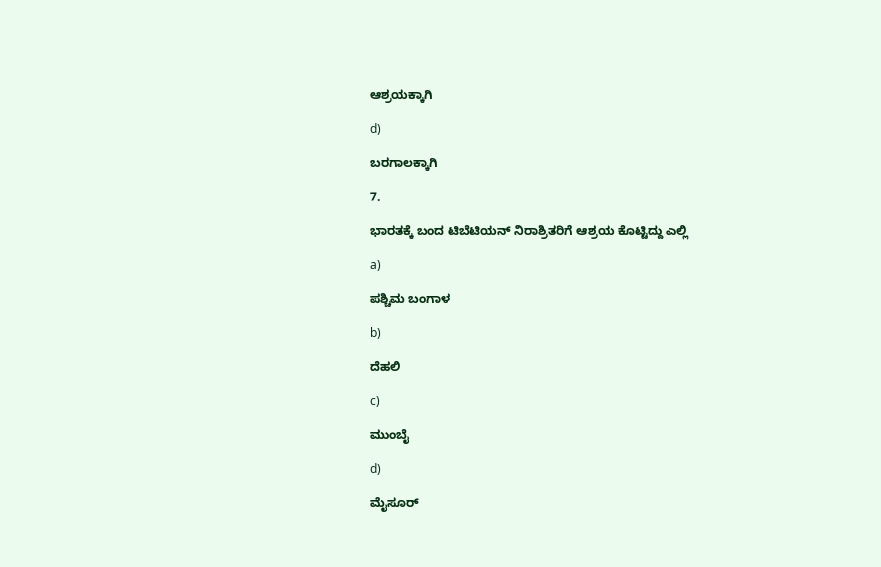ಆಶ್ರಯಕ್ಕಾಗಿ

d)

ಬರಗಾಲಕ್ಕಾಗಿ

7.

ಭಾರತಕ್ಕೆ ಬಂದ ಟಿಬೆಟಿಯನ್ ನಿರಾಶ್ರಿತರಿಗೆ ಆಶ್ರಯ ಕೊಟ್ಟಿದ್ದು ಎಲ್ಲಿ

a)

ಪಶ್ಚಿಮ ಬಂಗಾಳ

b)

ದೆಹಲಿ

c)

ಮುಂಬೈ

d)

ಮೈಸೂರ್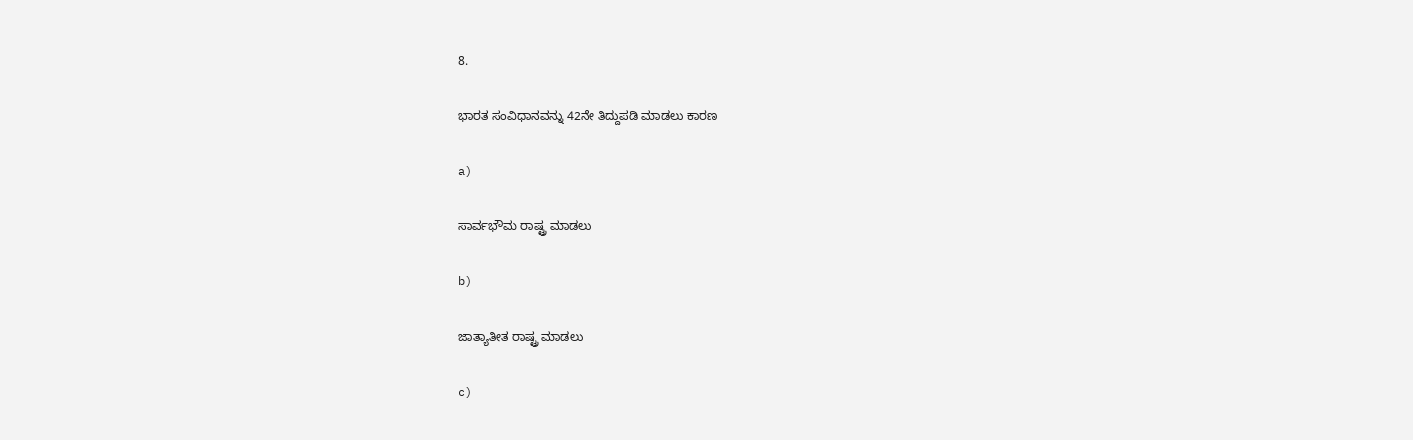8.

ಭಾರತ ಸಂವಿಧಾನವನ್ನು 42ನೇ ತಿದ್ದುಪಡಿ ಮಾಡಲು ಕಾರಣ

a)

ಸಾರ್ವಭೌಮ ರಾಷ್ಟ್ರ ಮಾಡಲು

b)

ಜಾತ್ಯಾತೀತ ರಾಷ್ಟ್ರ ಮಾಡಲು

c)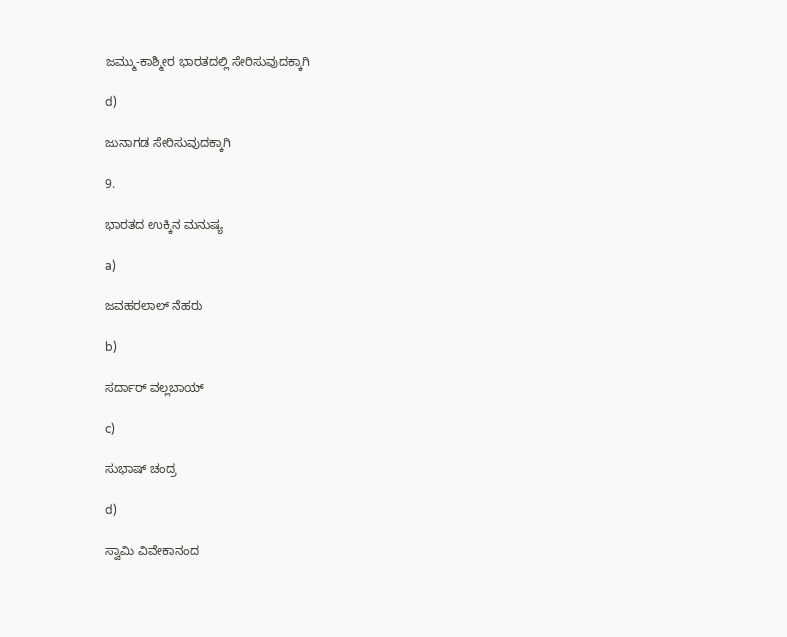ಜಮ್ಮು-ಕಾಶ್ಮೀರ ಭಾರತದಲ್ಲಿ ಸೇರಿಸುವುದಕ್ಕಾಗಿ

d)

ಜುನಾಗಡ ಸೇರಿಸುವುದಕ್ಕಾಗಿ

9.

ಭಾರತದ ಉಕ್ಕಿನ ಮನುಷ್ಯ

a)

ಜವಹರಲಾಲ್ ನೆಹರು

b)

ಸರ್ದಾರ್ ವಲ್ಲಬಾಯ್

c)

ಸುಭಾಷ್ ಚಂದ್ರ

d)

ಸ್ವಾಮಿ ವಿವೇಕಾನಂದ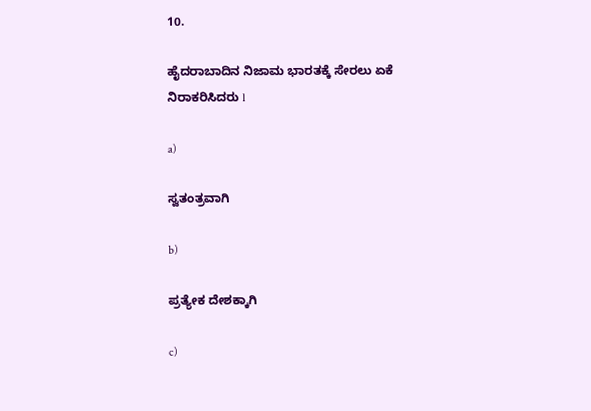10.

ಹೈದರಾಬಾದಿನ ನಿಜಾಮ ಭಾರತಕ್ಕೆ ಸೇರಲು ಏಕೆ ನಿರಾಕರಿಸಿದರು l

a)

ಸ್ವತಂತ್ರವಾಗಿ

b)

ಪ್ರತ್ಯೇಕ ದೇಶಕ್ಕಾಗಿ

c)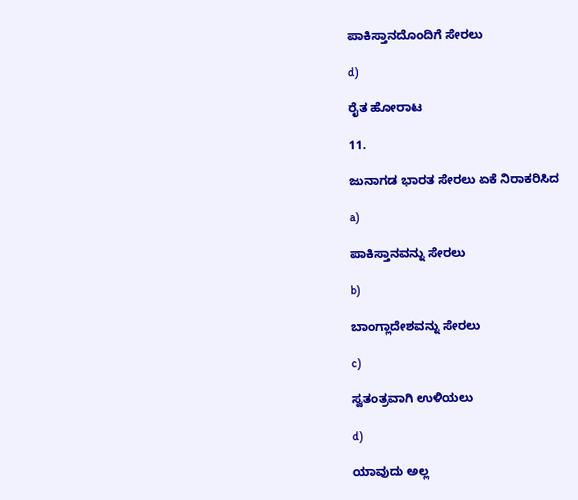ಪಾಕಿಸ್ತಾನದೊಂದಿಗೆ ಸೇರಲು

d)

ರೈತ ಹೋರಾಟ

11.

ಜುನಾಗಡ ಭಾರತ ಸೇರಲು ಏಕೆ ನಿರಾಕರಿಸಿದ

a)

ಪಾಕಿಸ್ತಾನವನ್ನು ಸೇರಲು

b)

ಬಾಂಗ್ಲಾದೇಶವನ್ನು ಸೇರಲು

c)

ಸ್ವತಂತ್ರವಾಗಿ ಉಳಿಯಲು

d)

ಯಾವುದು ಅಲ್ಲ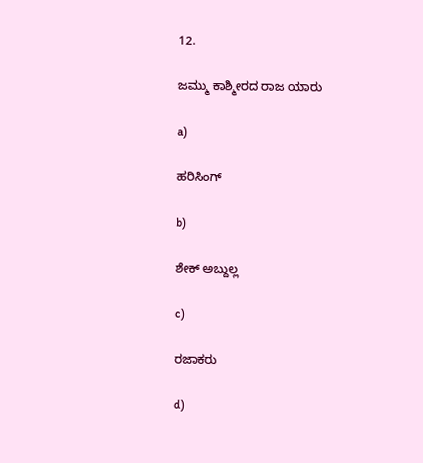12.

ಜಮ್ಮು ಕಾಶ್ಮೀರದ ರಾಜ ಯಾರು

a)

ಹರಿಸಿಂಗ್

b)

ಶೇಕ್ ಅಬ್ದುಲ್ಲ

c)

ರಜಾಕರು

d)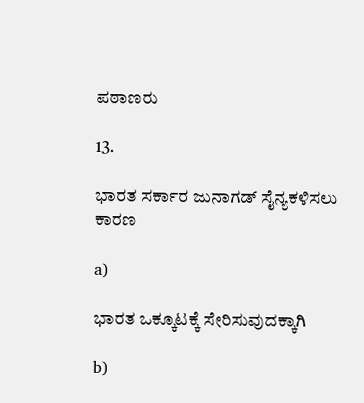ಪಠಾಣರು

13.

ಭಾರತ ಸರ್ಕಾರ ಜುನಾಗಡ್ ಸೈನ್ಯಕಳಿಸಲು ಕಾರಣ

a)

ಭಾರತ ಒಕ್ಕೂಟಕ್ಕೆ ಸೇರಿಸುವುದಕ್ಕಾಗಿ

b)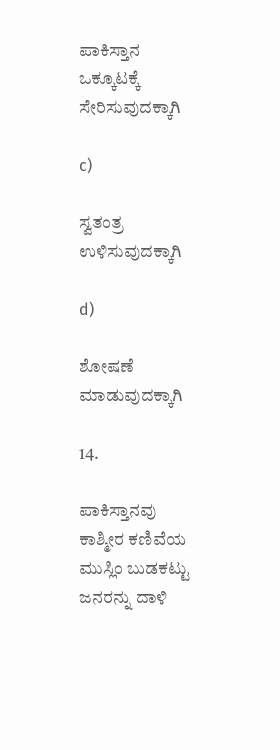ಪಾಕಿಸ್ತಾನ ಒಕ್ಕೂಟಕ್ಕೆ ಸೇರಿಸುವುದಕ್ಕಾಗಿ

c)

ಸ್ವತಂತ್ರ ಉಳಿಸುವುದಕ್ಕಾಗಿ

d)

ಶೋಷಣೆ ಮಾಡುವುದಕ್ಕಾಗಿ

14.

ಪಾಕಿಸ್ತಾನವು ಕಾಶ್ಮೀರ ಕಣಿವೆಯ ಮುಸ್ಲಿಂ ಬುಡಕಟ್ಟು ಜನರನ್ನು ದಾಳಿ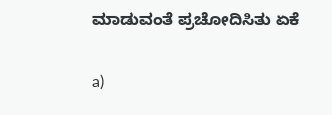ಮಾಡುವಂತೆ ಪ್ರಚೋದಿಸಿತು ಏಕೆ

a)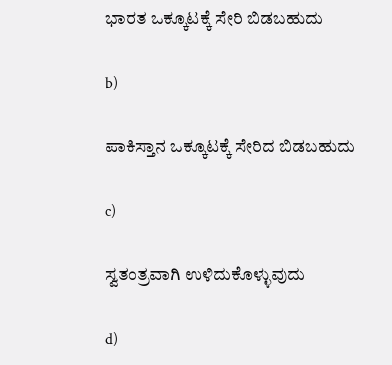ಭಾರತ ಒಕ್ಕೂಟಕ್ಕೆ ಸೇರಿ ಬಿಡಬಹುದು

b)

ಪಾಕಿಸ್ತಾನ ಒಕ್ಕೂಟಕ್ಕೆ ಸೇರಿದ ಬಿಡಬಹುದು

c)

ಸ್ವತಂತ್ರವಾಗಿ ಉಳಿದುಕೊಳ್ಳುವುದು

d)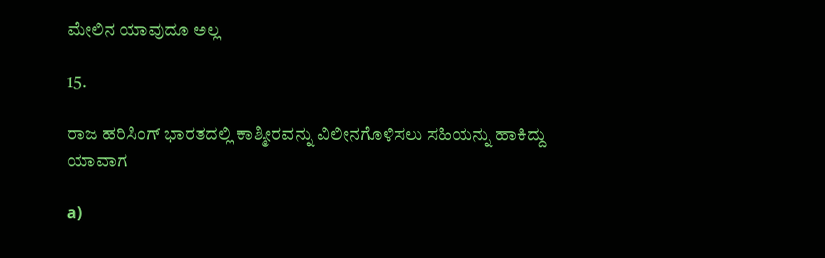ಮೇಲಿನ ಯಾವುದೂ ಅಲ್ಲ

15.

ರಾಜ ಹರಿಸಿಂಗ್ ಭಾರತದಲ್ಲಿ ಕಾಶ್ಮೀರವನ್ನು ವಿಲೀನಗೊಳಿಸಲು ಸಹಿಯನ್ನು ಹಾಕಿದ್ದು ಯಾವಾಗ

a)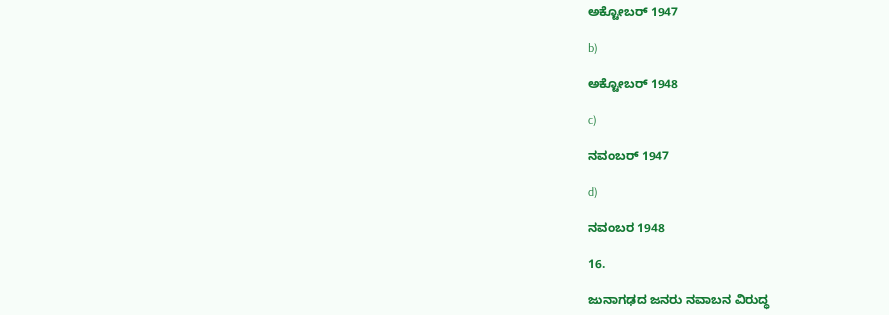ಅಕ್ಟೋಬರ್ 1947

b)

ಅಕ್ಟೋಬರ್ 1948

c)

ನವಂಬರ್ 1947

d)

ನವಂಬರ 1948

16.

ಜುನಾಗಢದ ಜನರು ನವಾಬನ ವಿರುದ್ಧ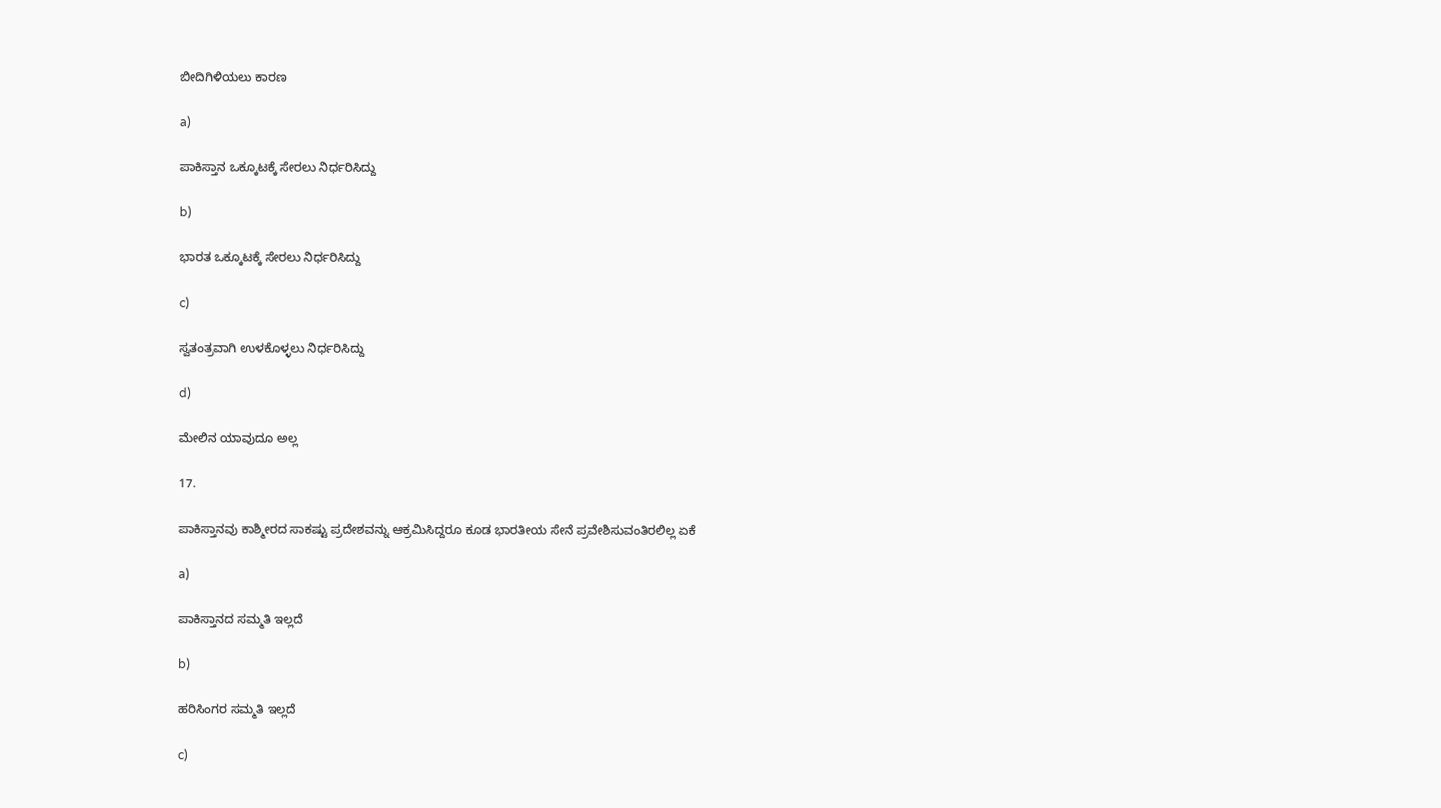ಬೀದಿಗಿಳಿಯಲು ಕಾರಣ

a)

ಪಾಕಿಸ್ತಾನ ಒಕ್ಕೂಟಕ್ಕೆ ಸೇರಲು ನಿರ್ಧರಿಸಿದ್ದು

b)

ಭಾರತ ಒಕ್ಕೂಟಕ್ಕೆ ಸೇರಲು ನಿರ್ಧರಿಸಿದ್ದು

c)

ಸ್ವತಂತ್ರವಾಗಿ ಉಳಕೊಳ್ಳಲು ನಿರ್ಧರಿಸಿದ್ದು

d)

ಮೇಲಿನ ಯಾವುದೂ ಅಲ್ಲ

17.

ಪಾಕಿಸ್ತಾನವು ಕಾಶ್ಮೀರದ ಸಾಕಷ್ಟು ಪ್ರದೇಶವನ್ನು ಆಕ್ರಮಿಸಿದ್ದರೂ ಕೂಡ ಭಾರತೀಯ ಸೇನೆ ಪ್ರವೇಶಿಸುವಂತಿರಲಿಲ್ಲ ಏಕೆ

a)

ಪಾಕಿಸ್ತಾನದ ಸಮ್ಮತಿ ಇಲ್ಲದೆ

b)

ಹರಿಸಿಂಗರ ಸಮ್ಮತಿ ಇಲ್ಲದೆ

c)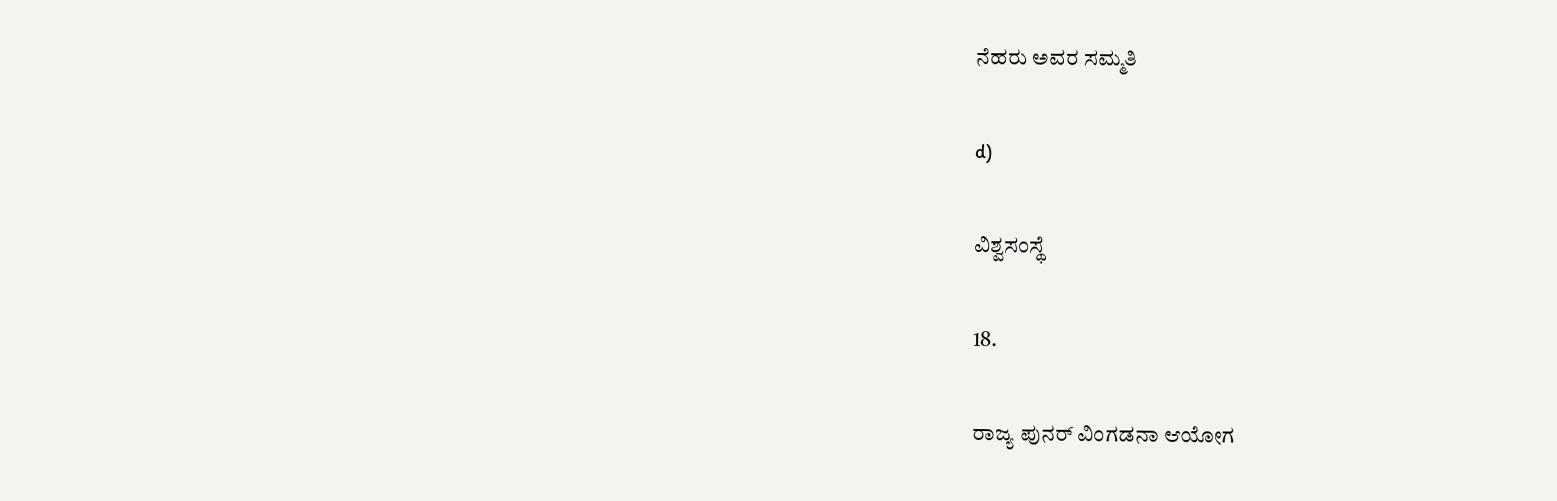ನೆಹರು ಅವರ ಸಮ್ಮತಿ

d)

ವಿಶ್ವಸಂಸ್ಥೆ

18.

ರಾಜ್ಯ ಪುನರ್ ವಿಂಗಡನಾ ಆಯೋಗ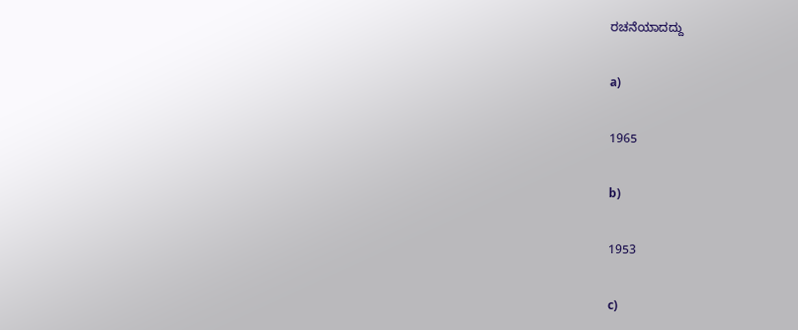ರಚನೆಯಾದದ್ದು

a)

1965

b)

1953

c)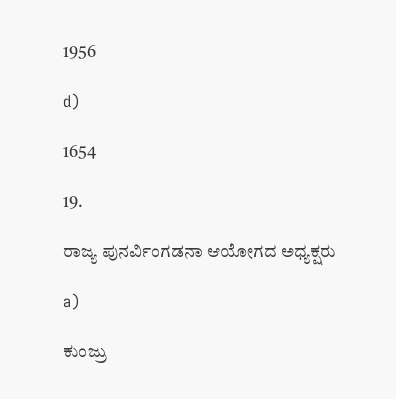1956

d)

1654

19.

ರಾಜ್ಯ ಪುನರ್ವಿಂಗಡನಾ ಆಯೋಗದ ಅಧ್ಯಕ್ಷರು

a)

ಕುಂಜ್ರು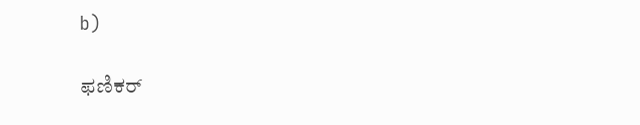b)

ಫಣಿಕರ್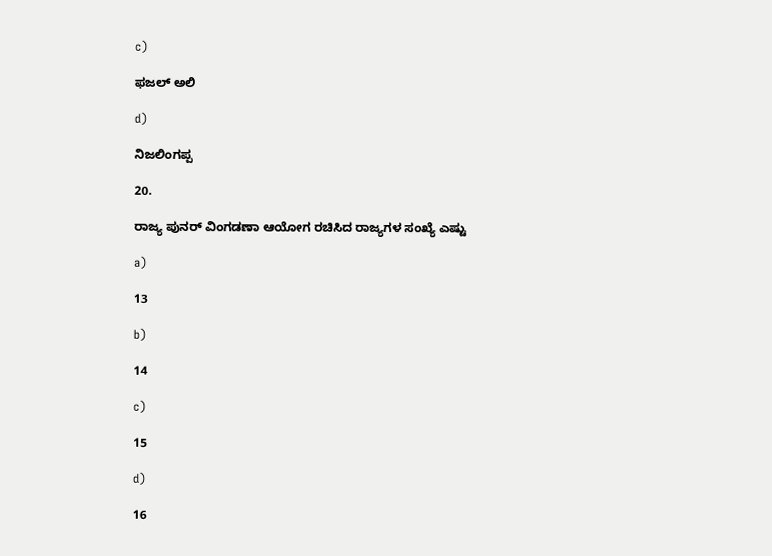c)

ಫಜಲ್ ಅಲಿ

d)

ನಿಜಲಿಂಗಪ್ಪ

20.

ರಾಜ್ಯ ಪುನರ್ ವಿಂಗಡಣಾ ಆಯೋಗ ರಚಿಸಿದ ರಾಜ್ಯಗಳ ಸಂಖ್ಯೆ ಎಷ್ಟು

a)

13

b)

14

c)

15

d)

16